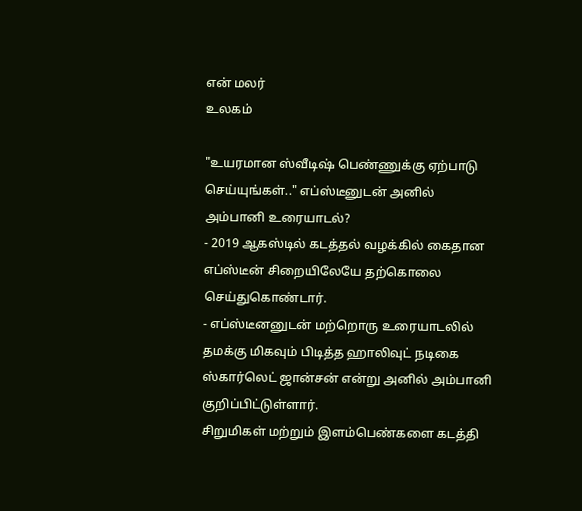என் மலர்
உலகம்

"உயரமான ஸ்வீடிஷ் பெண்ணுக்கு ஏற்பாடு செய்யுங்கள்.." எப்ஸ்டீனுடன் அனில் அம்பானி உரையாடல்?
- 2019 ஆகஸ்டில் கடத்தல் வழக்கில் கைதான எப்ஸ்டீன் சிறையிலேயே தற்கொலை செய்துகொண்டார்.
- எப்ஸ்டீனனுடன் மற்றொரு உரையாடலில் தமக்கு மிகவும் பிடித்த ஹாலிவுட் நடிகை ஸ்கார்லெட் ஜான்சன் என்று அனில் அம்பானி குறிப்பிட்டுள்ளார்.
சிறுமிகள் மற்றும் இளம்பெண்களை கடத்தி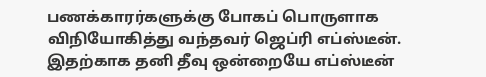பணக்காரர்களுக்கு போகப் பொருளாக விநியோகித்து வந்தவர் ஜெப்ரி எப்ஸ்டீன். இதற்காக தனி தீவு ஒன்றையே எப்ஸ்டீன்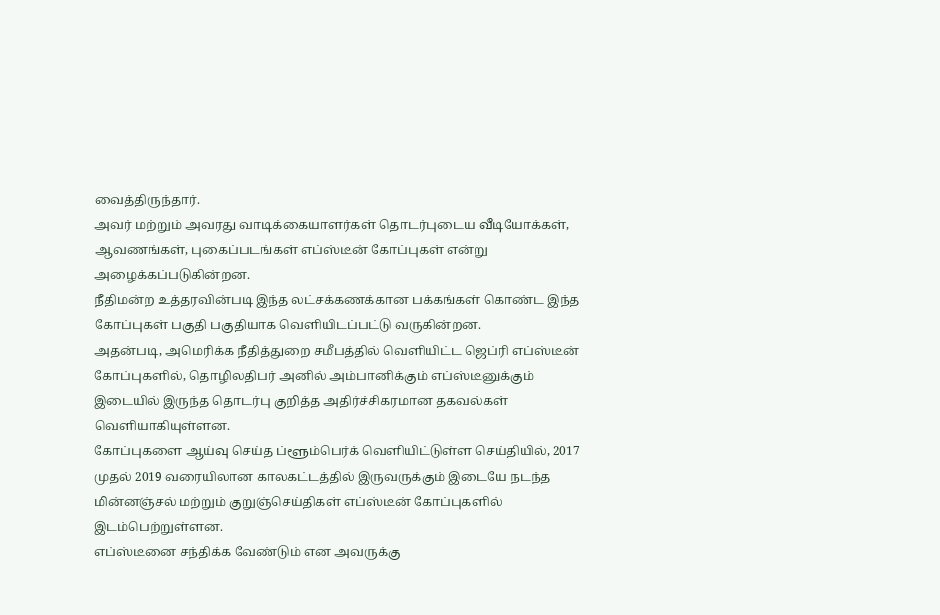வைத்திருந்தார்.
அவர் மற்றும் அவரது வாடிக்கையாளர்கள் தொடர்புடைய வீடியோக்கள், ஆவணங்கள், புகைப்படங்கள் எப்ஸ்டீன் கோப்புகள் என்று அழைக்கப்படுகின்றன.
நீதிமன்ற உத்தரவின்படி இந்த லட்சக்கணக்கான பக்கங்கள் கொண்ட இந்த கோப்புகள் பகுதி பகுதியாக வெளியிடப்பட்டு வருகின்றன.
அதன்படி, அமெரிக்க நீதித்துறை சமீபத்தில் வெளியிட்ட ஜெப்ரி எப்ஸ்டீன் கோப்புகளில், தொழிலதிபர் அனில் அம்பானிக்கும் எப்ஸ்டீனுக்கும் இடையில் இருந்த தொடர்பு குறித்த அதிர்ச்சிகரமான தகவல்கள் வெளியாகியுள்ளன.
கோப்புகளை ஆய்வு செய்த ப்ளூம்பெர்க் வெளியிட்டுள்ள செய்தியில், 2017 முதல் 2019 வரையிலான காலகட்டத்தில் இருவருக்கும் இடையே நடந்த மின்னஞ்சல் மற்றும் குறுஞ்செய்திகள் எப்ஸ்டீன் கோப்புகளில் இடம்பெற்றுள்ளன.
எப்ஸ்டீனை சந்திக்க வேண்டும் என அவருக்கு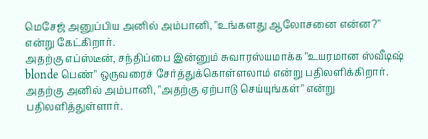மெசேஜ் அனுப்பிய அனில் அம்பானி, "உங்களது ஆலோசனை என்ன?" என்று கேட்கிறார்.
அதற்கு எப்ஸ்டீன், சந்திப்பை இன்னும் சுவாரஸ்யமாக்க "உயரமான ஸ்வீடிஷ் blonde பெண்" ஒருவரைச் சேர்த்துக்கொள்ளலாம் என்று பதிலளிக்கிறார். அதற்கு அனில் அம்பானி, "அதற்கு ஏற்பாடு செய்யுங்கள்" என்று பதிலளித்துள்ளார்.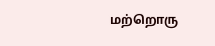மற்றொரு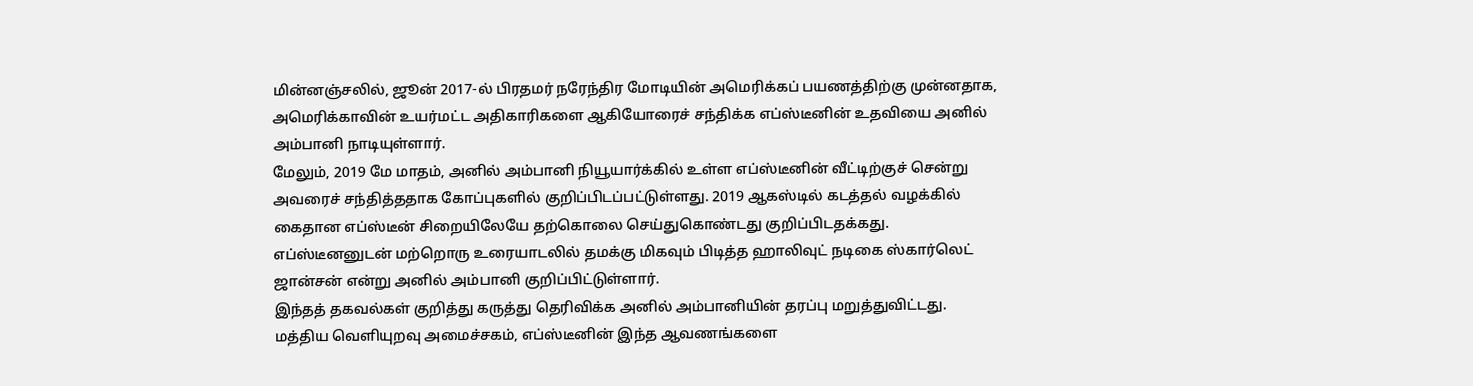மின்னஞ்சலில், ஜூன் 2017-ல் பிரதமர் நரேந்திர மோடியின் அமெரிக்கப் பயணத்திற்கு முன்னதாக, அமெரிக்காவின் உயர்மட்ட அதிகாரிகளை ஆகியோரைச் சந்திக்க எப்ஸ்டீனின் உதவியை அனில் அம்பானி நாடியுள்ளார்.
மேலும், 2019 மே மாதம், அனில் அம்பானி நியூயார்க்கில் உள்ள எப்ஸ்டீனின் வீட்டிற்குச் சென்று அவரைச் சந்தித்ததாக கோப்புகளில் குறிப்பிடப்பட்டுள்ளது. 2019 ஆகஸ்டில் கடத்தல் வழக்கில் கைதான எப்ஸ்டீன் சிறையிலேயே தற்கொலை செய்துகொண்டது குறிப்பிடதக்கது.
எப்ஸ்டீனனுடன் மற்றொரு உரையாடலில் தமக்கு மிகவும் பிடித்த ஹாலிவுட் நடிகை ஸ்கார்லெட் ஜான்சன் என்று அனில் அம்பானி குறிப்பிட்டுள்ளார்.
இந்தத் தகவல்கள் குறித்து கருத்து தெரிவிக்க அனில் அம்பானியின் தரப்பு மறுத்துவிட்டது.
மத்திய வெளியுறவு அமைச்சகம், எப்ஸ்டீனின் இந்த ஆவணங்களை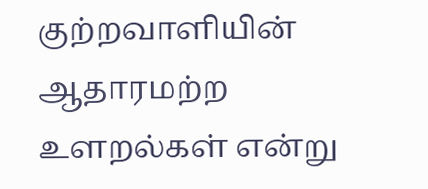குற்றவாளியின் ஆதாரமற்ற உளறல்கள் என்று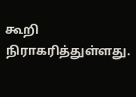கூறி நிராகரித்துள்ளது.